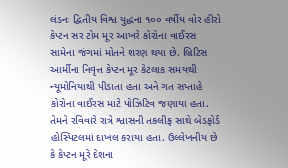લંડનઃ દ્વિતીય વિશ્વ યુદ્ધના ૧૦૦ વર્ષીય વોર હીરો કેપ્ટન સર ટોમ મૂર આખરે કોરોના વાઈરસ સામેના જંગમાં મોતને શરણ થયા છે. બ્રિટિસ આર્મીના નિવૃત્ત કેપ્ટન મૂર કેટલાક સમયથી ન્યૂમોનિયાથી પીડાતા હતા અને ગત સપ્તાહે કોરોના વાઈરસ માટે પોઝિટિવ જણાયા હતા. તેમને રવિવારે રાત્રે શ્વાસની તકલીફ સાથે બેડફોર્ડ હોસ્પિટલમાં દાખલ કરાયા હતા. ઉલ્લેખનીય છે કે કેપ્ટન મૂરે દેશના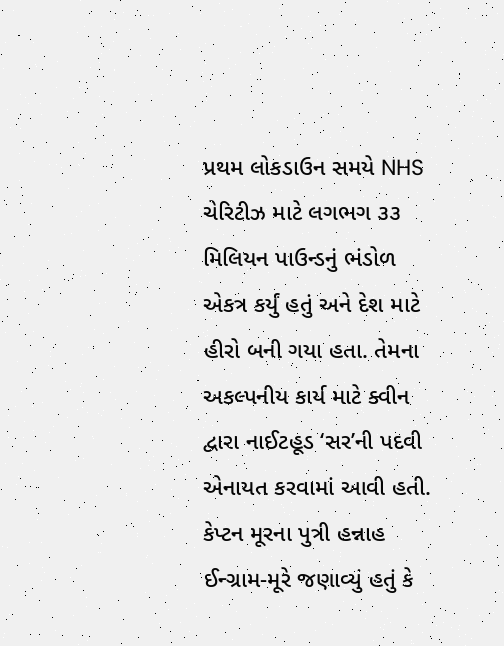પ્રથમ લોકડાઉન સમયે NHS ચેરિટીઝ માટે લગભગ ૩૩ મિલિયન પાઉન્ડનું ભંડોળ એકત્ર કર્યું હતું અને દેશ માટે હીરો બની ગયા હતા. તેમના અકલ્પનીય કાર્ય માટે ક્વીન દ્વારા નાઈટહૂડ ‘સર’ની પદવી એનાયત કરવામાં આવી હતી.
કેપ્ટન મૂરના પુત્રી હન્નાહ ઈન્ગ્રામ-મૂરે જણાવ્યું હતું કે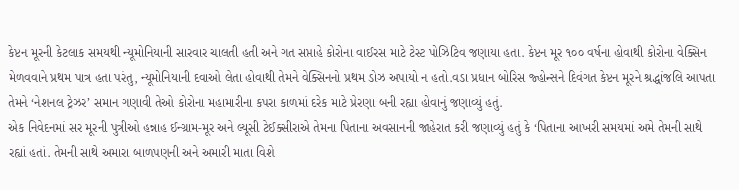કેપ્ટન મૂરની કેટલાક સમયથી ન્યૂમોનિયાની સારવાર ચાલતી હતી અને ગત સપ્તાહે કોરોના વાઈરસ માટે ટેસ્ટ પોઝિટિવ જણાયા હતા. કેપ્ટન મૂર ૧૦૦ વર્ષના હોવાથી કોરોના વેક્સિન મેળવવાને પ્રથમ પાત્ર હતા પરંતુ, ન્યૂમોનિયાની દવાઓ લેતા હોવાથી તેમને વેક્સિનનો પ્રથમ ડોઝ અપાયો ન હતો.વડા પ્રધાન બોરિસ જ્હોન્સને દિવંગત કેપ્ટન મૂરને શ્રદ્ધાંજલિ આપતા તેમને ‘નેશનલ ટ્રેઝર’ સમાન ગણાવી તેઓ કોરોના મહામારીના કપરા કાળમાં દરેક માટે પ્રેરણા બની રહ્યા હોવાનું જણાવ્યું હતું.
એક નિવેદનમાં સર મૂરની પુત્રીઓ હન્નાહ ઈન્ગ્રામ-મૂર અને લ્યૂસી ટેઈક્સીરાએ તેમના પિતાના અવસાનની જાહેરાત કરી જણાવ્યું હતું કે ‘પિતાના આખરી સમયમાં અમે તેમની સાથે રહ્યાં હતાં. તેમની સાથે અમારા બાળપણની અને અમારી માતા વિશે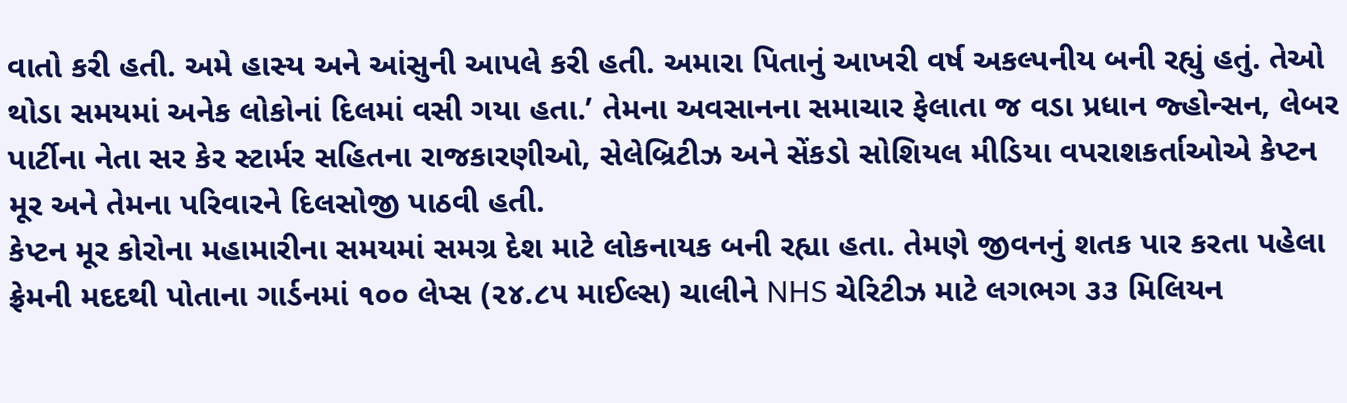વાતો કરી હતી. અમે હાસ્ય અને આંસુની આપલે કરી હતી. અમારા પિતાનું આખરી વર્ષ અકલ્પનીય બની રહ્યું હતું. તેઓ થોડા સમયમાં અનેક લોકોનાં દિલમાં વસી ગયા હતા.’ તેમના અવસાનના સમાચાર ફેલાતા જ વડા પ્રધાન જ્હોન્સન, લેબર પાર્ટીના નેતા સર કેર સ્ટાર્મર સહિતના રાજકારણીઓ, સેલેબ્રિટીઝ અને સેંકડો સોશિયલ મીડિયા વપરાશકર્તાઓએ કેપ્ટન મૂર અને તેમના પરિવારને દિલસોજી પાઠવી હતી.
કેપ્ટન મૂર કોરોના મહામારીના સમયમાં સમગ્ર દેશ માટે લોકનાયક બની રહ્યા હતા. તેમણે જીવનનું શતક પાર કરતા પહેલા ફ્રેમની મદદથી પોતાના ગાર્ડનમાં ૧૦૦ લેપ્સ (૨૪.૮૫ માઈલ્સ) ચાલીને NHS ચેરિટીઝ માટે લગભગ ૩૩ મિલિયન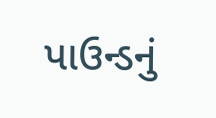પાઉન્ડનું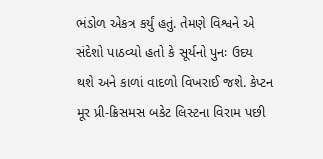ભંડોળ એકત્ર કર્યું હતું. તેમણે વિશ્વને એ સંદેશો પાઠવ્યો હતો કે સૂર્યનો પુનઃ ઉદય થશે અને કાળાં વાદળો વિખરાઈ જશે. કેપ્ટન મૂર પ્રી-ક્રિસમસ બકેટ લિસ્ટના વિરામ પછી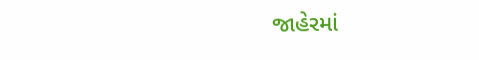જાહેરમાં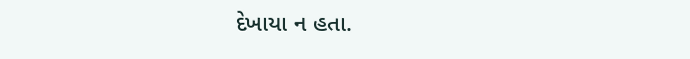દેખાયા ન હતા.